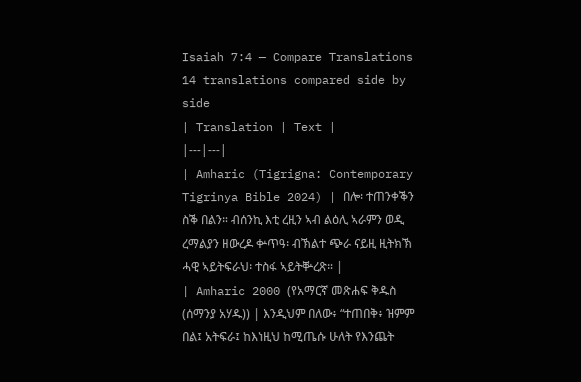Isaiah 7:4 — Compare Translations
14 translations compared side by side
| Translation | Text |
|---|---|
| Amharic (Tigrigna: Contemporary Tigrinya Bible 2024) | በሎ፡ ተጠንቀቕን ስቕ በልን። ብሰንኪ እቲ ረዚን ኣብ ልዕሊ ኣራምን ወዲ ረማልያን ዘውረዶ ቍጥዓ፡ ብኽልተ ጭራ ናይዚ ዚትክኽ ሓዊ ኣይትፍራህ፡ ተስፋ ኣይትቝረጽ። |
| Amharic 2000 (የአማርኛ መጽሐፍ ቅዱስ (ሰማንያ አሃዱ)) | እንዲህም በለው፥ “ተጠበቅ፥ ዝምም በል፤ አትፍራ፤ ከእነዚህ ከሚጤሱ ሁለት የእንጨት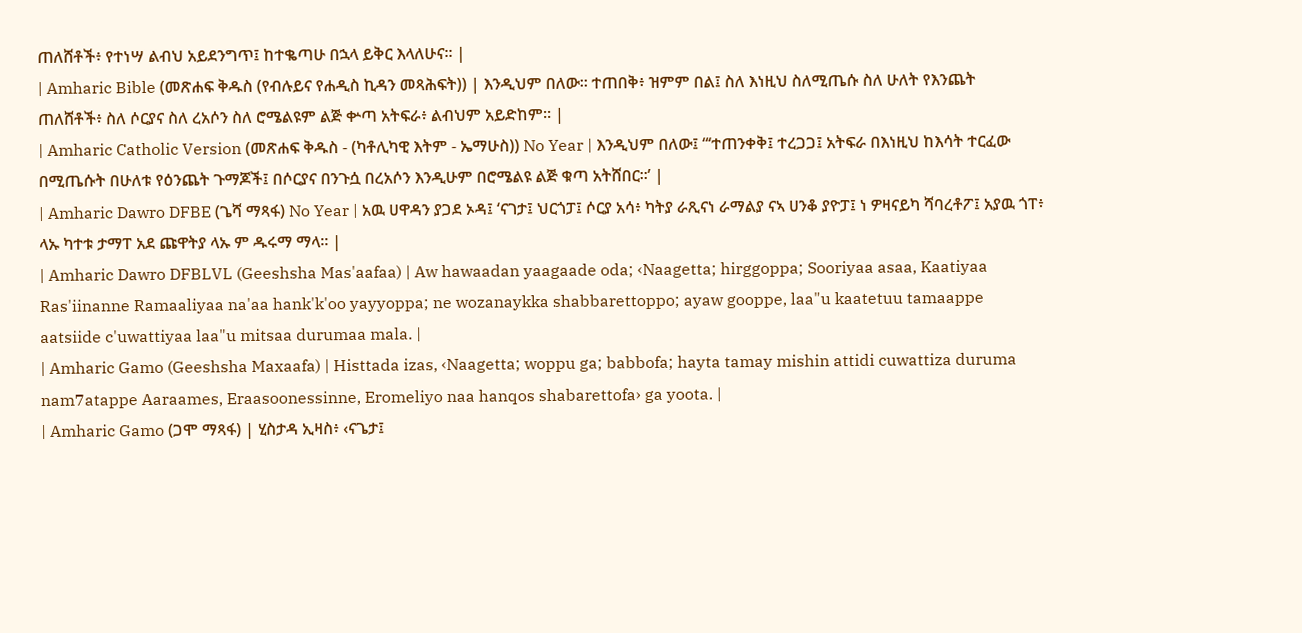ጠለሸቶች፥ የተነሣ ልብህ አይደንግጥ፤ ከተቈጣሁ በኋላ ይቅር እላለሁና። |
| Amharic Bible (መጽሐፍ ቅዱስ (የብሉይና የሐዲስ ኪዳን መጻሕፍት)) | እንዲህም በለው። ተጠበቅ፥ ዝምም በል፤ ስለ እነዚህ ስለሚጤሱ ስለ ሁለት የእንጨት ጠለሸቶች፥ ስለ ሶርያና ስለ ረአሶን ስለ ሮሜልዩም ልጅ ቍጣ አትፍራ፥ ልብህም አይድከም። |
| Amharic Catholic Version (መጽሐፍ ቅዱስ - (ካቶሊካዊ እትም - ኤማሁስ)) No Year | እንዲህም በለው፤ “‘ተጠንቀቅ፤ ተረጋጋ፤ አትፍራ በእነዚህ ከእሳት ተርፈው በሚጤሱት በሁለቱ የዕንጨት ጉማጆች፤ በሶርያና በንጉሷ በረአሶን እንዲሁም በሮሜልዩ ልጅ ቁጣ አትሸበር።’ |
| Amharic Dawro DFBE (ጌሻ ማጻፋ) No Year | አዉ ሀዋዳን ያጋደ ኦዳ፤ ‘ናገታ፤ ህርጎፓ፤ ሶርያ አሳ፥ ካትያ ራጺናነ ራማልያ ናኣ ሀንቆ ያዮፓ፤ ነ ዎዛናይካ ሻባረቶፖ፤ አያዉ ጎፐ፥ ላኡ ካተቱ ታማፐ አደ ጩዋትያ ላኡ ም ዱሩማ ማላ። |
| Amharic Dawro DFBLVL (Geeshsha Mas'aafaa) | Aw hawaadan yaagaade oda; ‹Naagetta; hirggoppa; Sooriyaa asaa, Kaatiyaa Ras'iinanne Ramaaliyaa na'aa hank'k'oo yayyoppa; ne wozanaykka shabbarettoppo; ayaw gooppe, laa"u kaatetuu tamaappe aatsiide c'uwattiyaa laa"u mitsaa durumaa mala. |
| Amharic Gamo (Geeshsha Maxaafa) | Histtada izas, ‹Naagetta; woppu ga; babbofa; hayta tamay mishin attidi cuwattiza duruma nam7atappe Aaraames, Eraasoonessinne, Eromeliyo naa hanqos shabarettofa› ga yoota. |
| Amharic Gamo (ጋሞ ማጻፋ) | ሂስታዳ ኢዛስ፥ ‹ናጌታ፤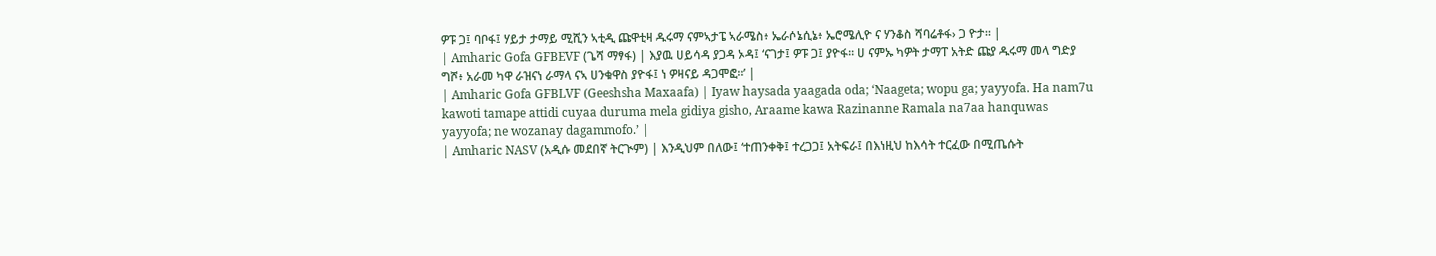ዎፑ ጋ፤ ባቦፋ፤ ሃይታ ታማይ ሚሺን ኣቲዲ ጩዋቲዛ ዱሩማ ናምኣታፔ ኣራሜስ፥ ኤራሶኔሲኔ፥ ኤሮሜሊዮ ና ሃንቆስ ሻባሬቶፋ› ጋ ዮታ። |
| Amharic Gofa GFBEVF (ጌሻ ማፃፋ) | እያዉ ሀይሳዳ ያጋዳ ኦዳ፤ ‘ናገታ፤ ዎፑ ጋ፤ ያዮፋ። ሀ ናምኡ ካዎት ታማፐ አትድ ጩያ ዱሩማ መላ ግድያ ግሾ፥ አራመ ካዋ ራዝናነ ራማላ ናኣ ሀንቁዋስ ያዮፋ፤ ነ ዎዛናይ ዳጋሞፎ።’ |
| Amharic Gofa GFBLVF (Geeshsha Maxaafa) | Iyaw haysada yaagada oda; ‘Naageta; wopu ga; yayyofa. Ha nam7u kawoti tamape attidi cuyaa duruma mela gidiya gisho, Araame kawa Razinanne Ramala na7aa hanquwas yayyofa; ne wozanay dagammofo.’ |
| Amharic NASV (አዲሱ መደበኛ ትርጒም) | እንዲህም በለው፤ ‘ተጠንቀቅ፤ ተረጋጋ፤ አትፍራ፤ በእነዚህ ከእሳት ተርፈው በሚጤሱት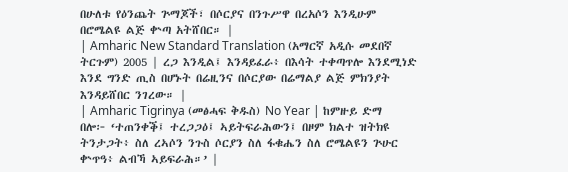በሁለቱ የዕንጨት ጕማጆች፣ በሶርያና በንጉሥዋ በረአሶን እንዲሁም በሮሜልዩ ልጅ ቍጣ አትሸበር። |
| Amharic New Standard Translation (አማርኛ አዲሱ መደበኛ ትርጉም) 2005 | ረጋ እንዲል፤ እንዳይፈራ፥ በእሳት ተቀጣጥሎ እንደሚነድ እንደ ግንድ ጢስ በሆኑት በሬዚንና በሶርያው በሬማልያ ልጅ ምክንያት እንዳይሸበር ንገረው። |
| Amharic Tigrinya (መፅሓፍ ቅዱስ) No Year | ከምዙይ ድማ በሎ፦ ‘ተጠንቀቕ፤ ተረጋጋዕ፤ ኣይትፍራሕውን፤ በዞም ክልተ ዝትክዩ ትንታጋት፥ ስለ ረኣሶን ንጉስ ሶርያን ስለ ፋቁሔን ስለ ሮሜልዩን ጕሁር ቍጥዓ፥ ልብኻ ኣይፍራሕ።’ |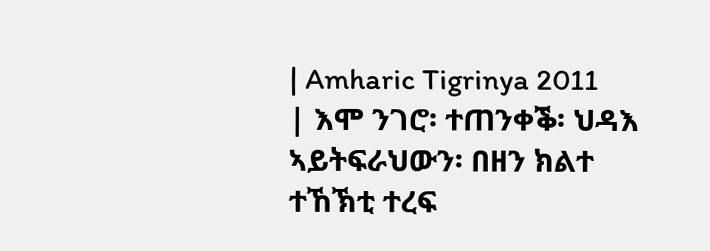| Amharic Tigrinya 2011 | እሞ ንገሮ፡ ተጠንቀቕ፡ ህዳእ ኣይትፍራህውን፡ በዘን ክልተ ተኸኽቲ ተረፍ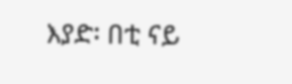እያድ፡ በቲ ናይ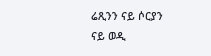ሬጺንን ናይ ሶርያን ናይ ወዲ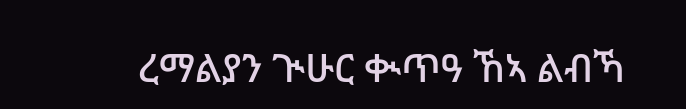ረማልያን ጒሁር ቊጥዓ ኸኣ ልብኻ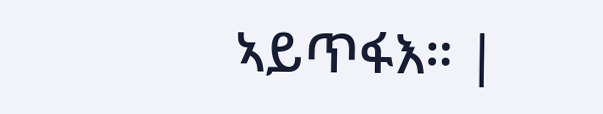ኣይጥፋእ። |